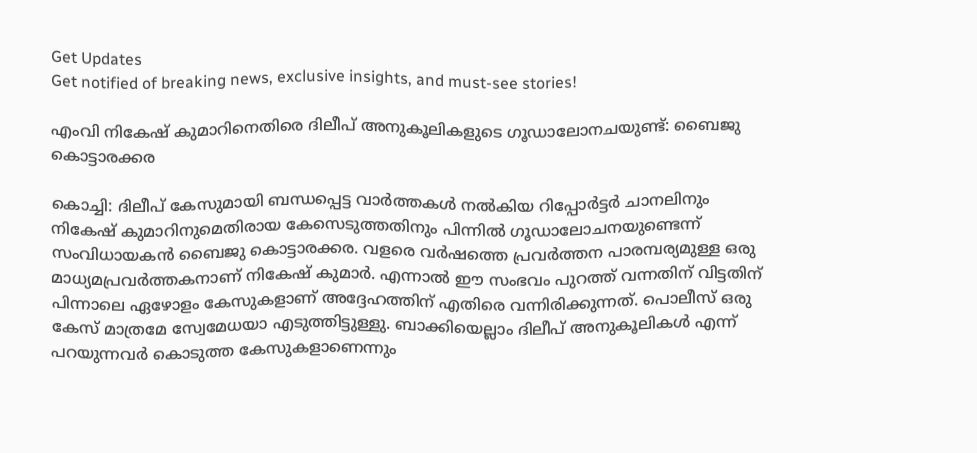Get Updates
Get notified of breaking news, exclusive insights, and must-see stories!

എംവി നികേഷ് കുമാറിനെതിരെ ദിലീപ് അനുകൂലികളുടെ ഗൂഡാലോനചയുണ്ട്: ബൈജു കൊട്ടാരക്കര

കൊച്ചി: ദിലീപ് കേസുമായി ബന്ധപ്പെട്ട വാർത്തകള്‍ നല്‍കിയ റിപ്പോർട്ടർ ചാനലിനും നികേഷ് കുമാറിനുമെതിരായ കേസെടുത്തതിനും പിന്നില്‍ ഗൂഡാലോചനയുണ്ടെന്ന് സംവിധായകന്‍ ബൈജു കൊട്ടാരക്കര. വളരെ വർഷത്തെ പ്രവർത്തന പാരമ്പര്യമുള്ള ഒരു മാധ്യമപ്രവർത്തകനാണ് നികേഷ് കുമാർ. എന്നാല്‍ ഈ സംഭവം പുറത്ത് വന്നതിന് വിട്ടതിന് പിന്നാലെ ഏഴോളം കേസുകളാണ് അദ്ദേഹത്തിന് എതിരെ വന്നിരിക്കുന്നത്. പൊലീസ് ഒരു കേസ് മാത്രമേ സ്വേമേധയാ എടുത്തിട്ടുള്ളു. ബാക്കിയെല്ലാം ദിലീപ് അനുകൂലികള്‍ എന്ന് പറയുന്നവർ കൊടുത്ത കേസുകളാണെന്നും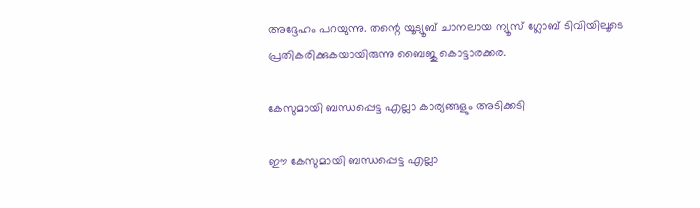അദ്ദേഹം പറയുന്നു. തന്റെ യൂട്യൂബ് ചാനലായ ന്യൂസ് ഗ്ലോബ് ടിവിയിലൂടെ പ്രതികരിക്കുകയായിരുന്നു ബൈജു കൊട്ടാരക്കര.

കേസുമായി ബന്ധപ്പെട്ട എല്ലാ കാര്യങ്ങളും അടിക്കടി

ഈ കേസുമായി ബന്ധപ്പെട്ട എല്ലാ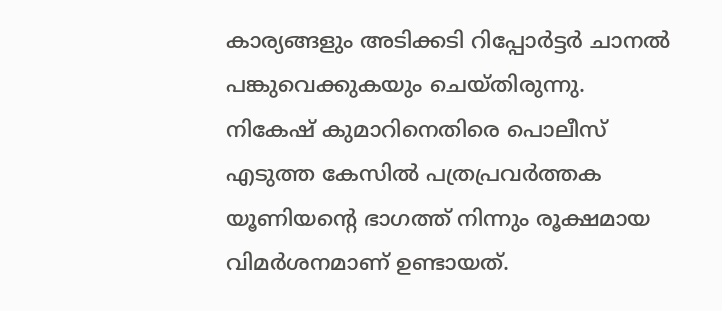കാര്യങ്ങളും അടിക്കടി റിപ്പോർട്ടർ ചാനല്‍ പങ്കുവെക്കുകയും ചെയ്തിരുന്നു. നികേഷ് കുമാറിനെതിരെ പൊലീസ് എടുത്ത കേസില്‍ പത്രപ്രവർത്തക യൂണിയന്റെ ഭാഗത്ത് നിന്നും രൂക്ഷമായ വിമർശനമാണ് ഉണ്ടായത്.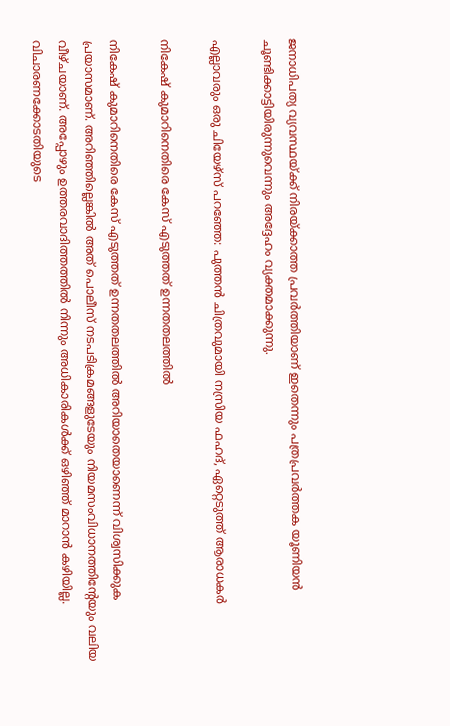ജനാധിപത്യ വ്യവസ്ഥയ്ക്ക് നിരയ്ക്കാത്ത പ്രവർത്തിയാണ് ഇതെന്നും പത്രപ്രവർത്തക യൂണിയന്‍ ചൂണ്ടിക്കാട്ടിയിരുന്നുവെന്നും അദ്ദേഹം വ്യക്തമാക്കുന്നു.

എല്ലാവരും ഒരു ചിയേഴ്സ് പറഞ്ഞേ: പുത്തന്‍ ചിത്രവുമായി നസ്രിയ ഫഹദ്, ഏറ്റെടുത്ത് ആരാധകർ

നികേഷ് കുമാറിനെതിരെ കേസ് എടുത്തത് ഉന്നതതലത്തില്‍

നികേഷ് കുമാറിനെതിരെ കേസ് എടുത്തത് ഉന്നതതലത്തില്‍ അറിയാതെയാണെന്ന് വിശ്വസിക്കുക പ്രയാസമാണ്. അറിഞ്ഞില്ലെങ്കില്‍ അത് പൊലീസ് നടപടിക്രമങ്ങളുടേയും നിയമസംവിധാനത്തിന്റേയും വലിയ വീഴ്ചയാണ്. അപ്പോഴും ഉത്തരവാദിത്തത്തില്‍ നിന്നും അധികാരികള്‍ക്ക് ഒഴിഞ്ഞ് മാറാന്‍ കഴിയില്ല. വിചാരണക്കോടതിയുടെ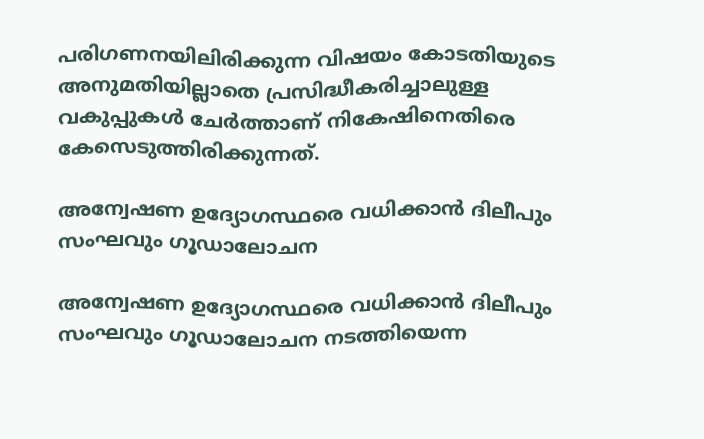പരിഗണനയിലിരിക്കുന്ന വിഷയം കോടതിയുടെ അനുമതിയില്ലാതെ പ്രസിദ്ധീകരിച്ചാലുള്ള വകുപ്പുകള്‍ ചേർത്താണ് നികേഷിനെതിരെ കേസെടുത്തിരിക്കുന്നത്.

അന്വേഷണ ഉദ്യോഗസ്ഥരെ വധിക്കാന്‍ ദിലീപും സംഘവും ഗൂഡാലോചന

അന്വേഷണ ഉദ്യോഗസ്ഥരെ വധിക്കാന്‍ ദിലീപും സംഘവും ഗൂഡാലോചന നടത്തിയെന്ന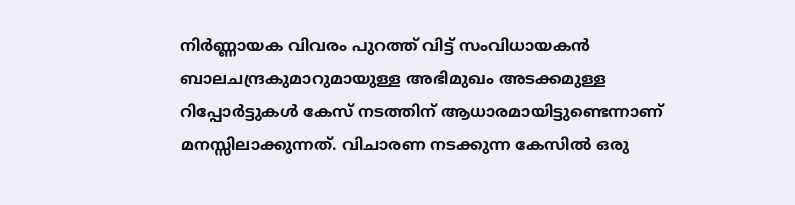നിർണ്ണായക വിവരം പുറത്ത് വിട്ട് സംവിധായകന്‍ ബാലചന്ദ്രകുമാറുമായുള്ള അഭിമുഖം അടക്കമുള്ള റിപ്പോർട്ടുകള്‍ കേസ് നടത്തിന് ആധാരമായിട്ടുണ്ടെന്നാണ് മനസ്സിലാക്കുന്നത്. വിചാരണ നടക്കുന്ന കേസില്‍ ഒരു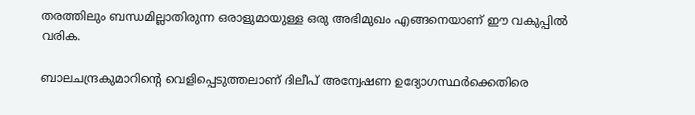തരത്തിലും ബന്ധമില്ലാതിരുന്ന ഒരാളുമായുള്ള ഒരു അഭിമുഖം എങ്ങനെയാണ് ഈ വകുപ്പില്‍ വരിക.

ബാലചന്ദ്രകുമാറിന്റെ വെളിപ്പെടുത്തലാണ് ദിലീപ് അന്വേഷണ ഉദ്യോഗസ്ഥർക്കെതിരെ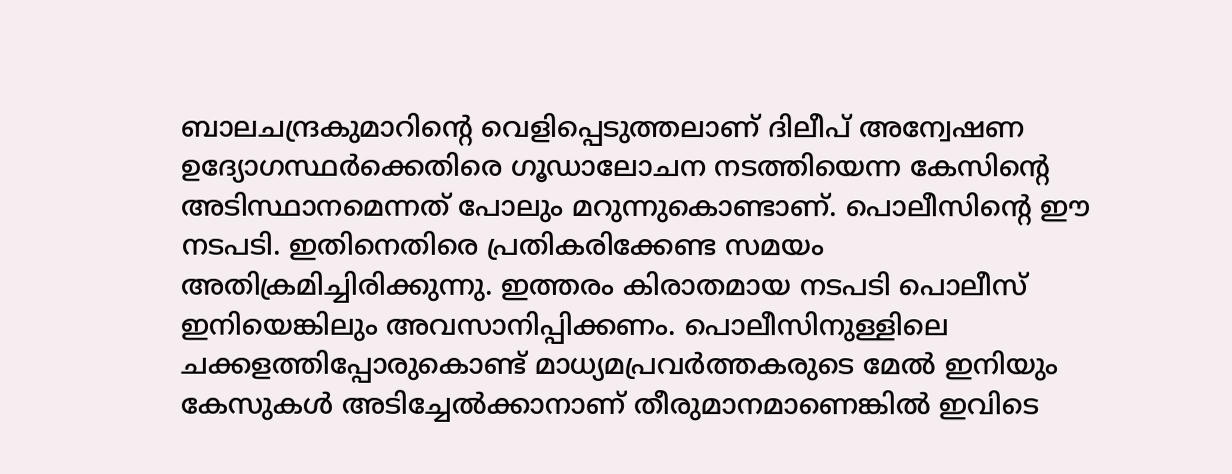ബാലചന്ദ്രകുമാറിന്റെ വെളിപ്പെടുത്തലാണ് ദിലീപ് അന്വേഷണ ഉദ്യോഗസ്ഥർക്കെതിരെ ഗൂഡാലോചന നടത്തിയെന്ന കേസിന്റെ അടിസ്ഥാനമെന്നത് പോലും മറുന്നുകൊണ്ടാണ്. പൊലീസിന്റെ ഈ നടപടി. ഇതിനെതിരെ പ്രതികരിക്കേണ്ട സമയം അതിക്രമിച്ചിരിക്കുന്നു. ഇത്തരം കിരാതമായ നടപടി പൊലീസ് ഇനിയെങ്കിലും അവസാനിപ്പിക്കണം. പൊലീസിനുള്ളിലെ ചക്കളത്തിപ്പോരുകൊണ്ട് മാധ്യമപ്രവർത്തകരുടെ മേല്‍ ഇനിയും കേസുകള്‍ അടിച്ചേല്‍ക്കാനാണ് തീരുമാനമാണെങ്കില്‍ ഇവിടെ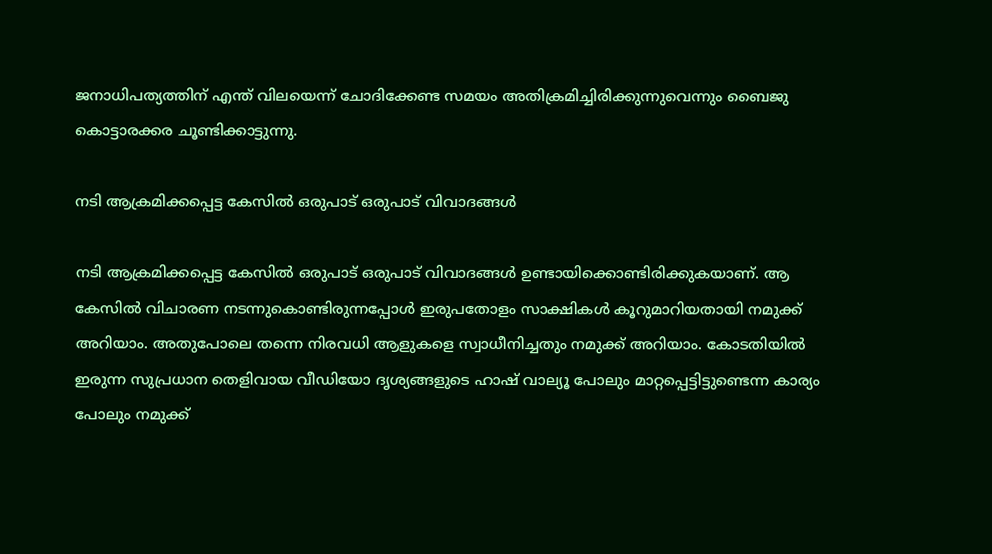ജനാധിപത്യത്തിന് എന്ത് വിലയെന്ന് ചോദിക്കേണ്ട സമയം അതിക്രമിച്ചിരിക്കുന്നുവെന്നും ബൈജു കൊട്ടാരക്കര ചൂണ്ടിക്കാട്ടുന്നു.

നടി ആക്രമിക്കപ്പെട്ട കേസില്‍ ഒരുപാട് ഒരുപാട് വിവാദങ്ങള്‍

നടി ആക്രമിക്കപ്പെട്ട കേസില്‍ ഒരുപാട് ഒരുപാട് വിവാദങ്ങള്‍ ഉണ്ടായിക്കൊണ്ടിരിക്കുകയാണ്. ആ കേസില്‍ വിചാരണ നടന്നുകൊണ്ടിരുന്നപ്പോള്‍ ഇരുപതോളം സാക്ഷികള്‍ കൂറുമാറിയതായി നമുക്ക് അറിയാം. അതുപോലെ തന്നെ നിരവധി ആളുകളെ സ്വാധീനിച്ചതും നമുക്ക് അറിയാം. കോടതിയില്‍ ഇരുന്ന സുപ്രധാന തെളിവായ വീഡിയോ ദൃശ്യങ്ങളുടെ ഹാഷ് വാല്യൂ പോലും മാറ്റപ്പെട്ടിട്ടുണ്ടെന്ന കാര്യം പോലും നമുക്ക്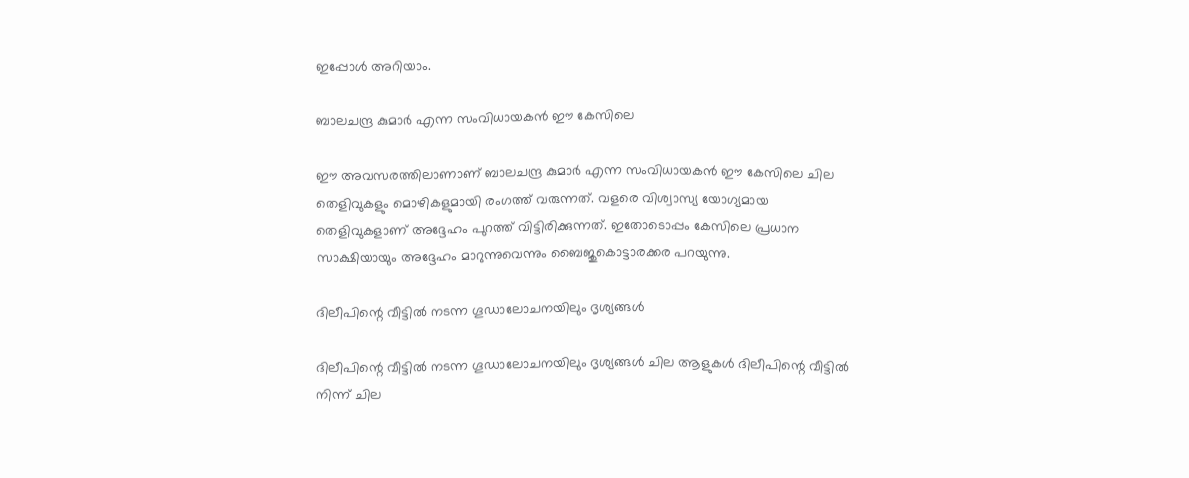ഇപ്പോള്‍ അറിയാം.

ബാലചന്ദ്ര കുമാർ എന്ന സംവിധായകന്‍ ഈ കേസിലെ

ഈ അവസരത്തിലാണാണ് ബാലചന്ദ്ര കുമാർ എന്ന സംവിധായകന്‍ ഈ കേസിലെ ചില തെളിവുകളും മൊഴികളുമായി രംഗത്ത് വരുന്നത്. വളരെ വിശ്വാസ്യ യോഗ്യമായ തെളിവുകളാണ് അദ്ദേഹം പുറത്ത് വിട്ടിരിക്കുന്നത്. ഇതോടൊപ്പം കേസിലെ പ്രധാന സാക്ഷിയായും അദ്ദേഹം മാറുന്നുവെന്നും ബൈജുകൊട്ടാരക്കര പറയുന്നു.

ദിലീപിന്റെ വീട്ടില്‍ നടന്ന ഗൂഡാലോചനയിലും ദൃശ്യങ്ങള്‍

ദിലീപിന്റെ വീട്ടില്‍ നടന്ന ഗൂഡാലോചനയിലും ദൃശ്യങ്ങള്‍ ചില ആളുകള്‍ ദിലീപിന്റെ വീട്ടില്‍ നിന്ന് ചില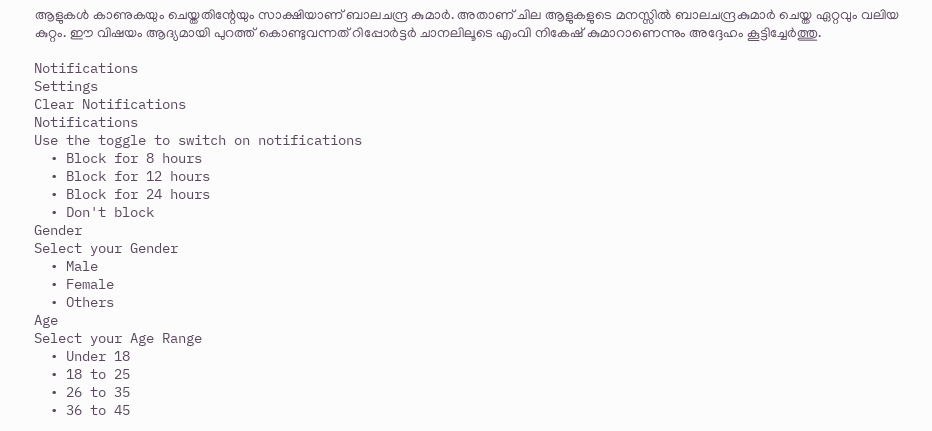ആളുകള്‍ കാണുകയും ചെയ്തതിന്റേയും സാക്ഷിയാണ് ബാലചന്ദ്ര കുമാർ. അതാണ് ചില ആളുകളുടെ മനസ്സില്‍ ബാലചന്ദ്രകുമാർ ചെയ്ത ഏറ്റവും വലിയ കുറ്റം. ഈ വിഷയം ആദ്യമായി പുറത്ത് കൊണ്ടുവന്നത് റിപ്പോർട്ടർ ചാനലിലൂടെ എംവി നികേഷ് കുമാറാണെന്നും അദ്ദേഹം കൂട്ടിച്ചേർത്തു.

Notifications
Settings
Clear Notifications
Notifications
Use the toggle to switch on notifications
  • Block for 8 hours
  • Block for 12 hours
  • Block for 24 hours
  • Don't block
Gender
Select your Gender
  • Male
  • Female
  • Others
Age
Select your Age Range
  • Under 18
  • 18 to 25
  • 26 to 35
  • 36 to 45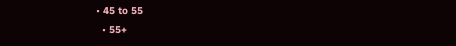• 45 to 55
  • 55+